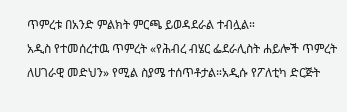ጥምረቱ በአንድ ምልክት ምርጫ ይወዳደራል ተብሏል።
አዲስ የተመሰረተዉ ጥምረት «የሕብረ ብሄር ፌደራሊስት ሐይሎች ጥምረት ለሀገራዊ መድህን» የሚል ስያሜ ተሰጥቶታል።አዲሱ የፖለቲካ ድርጅት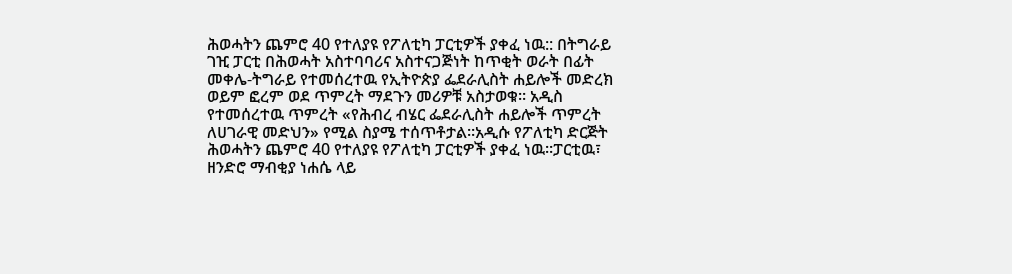ሕወሓትን ጨምሮ 40 የተለያዩ የፖለቲካ ፓርቲዎች ያቀፈ ነዉ:: በትግራይ ገዢ ፓርቲ በሕወሓት አስተባባሪና አስተናጋጅነት ከጥቂት ወራት በፊት መቀሌ-ትግራይ የተመሰረተዉ የኢትዮጵያ ፌደራሊስት ሐይሎች መድረክ ወይም ፎረም ወደ ጥምረት ማደጉን መሪዎቹ አስታወቁ። አዲስ የተመሰረተዉ ጥምረት «የሕብረ ብሄር ፌደራሊስት ሐይሎች ጥምረት ለሀገራዊ መድህን» የሚል ስያሜ ተሰጥቶታል።አዲሱ የፖለቲካ ድርጅት ሕወሓትን ጨምሮ 40 የተለያዩ የፖለቲካ ፓርቲዎች ያቀፈ ነዉ።ፓርቲዉ፣ ዘንድሮ ማብቂያ ነሐሴ ላይ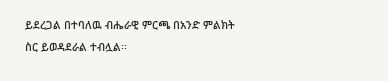ይደረጋል በተባለዉ ብሔራዊ ምርጫ በአንድ ምልክት ስር ይወዳደራል ተብሏል፡፡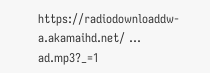https://radiodownloaddw-a.akamaihd.net/ ... ad.mp3?_=1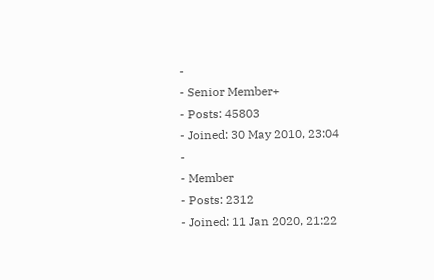-
- Senior Member+
- Posts: 45803
- Joined: 30 May 2010, 23:04
-
- Member
- Posts: 2312
- Joined: 11 Jan 2020, 21:22